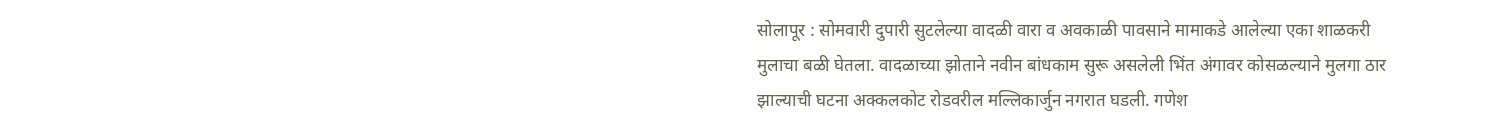सोलापूर : सोमवारी दुपारी सुटलेल्या वादळी वारा व अवकाळी पावसाने मामाकडे आलेल्या एका शाळकरी मुलाचा बळी घेतला. वादळाच्या झोताने नवीन बांधकाम सुरू असलेली भिंत अंगावर कोसळल्याने मुलगा ठार झाल्याची घटना अक्कलकोट रोडवरील मल्लिकार्जुन नगरात घडली. गणेश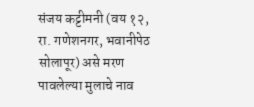संजय कट्टीमनी (वय १२, रा. गणेशनगर, भवानीपेठ सोलापूर) असे मरण पावलेल्या मुलाचे नाव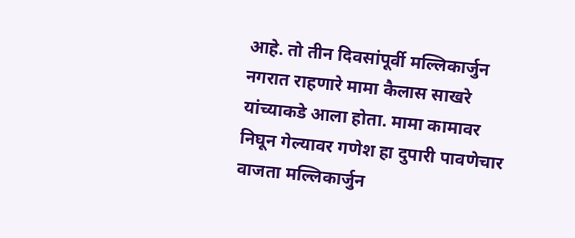आहे. तो तीन दिवसांपूर्वी मल्लिकार्जुन नगरात राहणारे मामा कैलास साखरे यांच्याकडे आला होता. मामा कामावर निघून गेल्यावर गणेश हा दुपारी पावणेचार वाजता मल्लिकार्जुन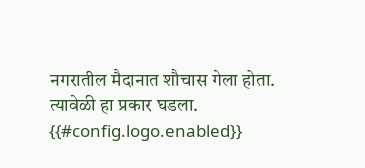नगरातील मैदानात शौचास गेला होता. त्यावेळी हा प्रकार घडला.
{{#config.logo.enabled}}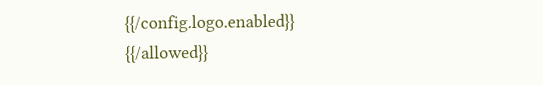{{/config.logo.enabled}}
{{/allowed}}